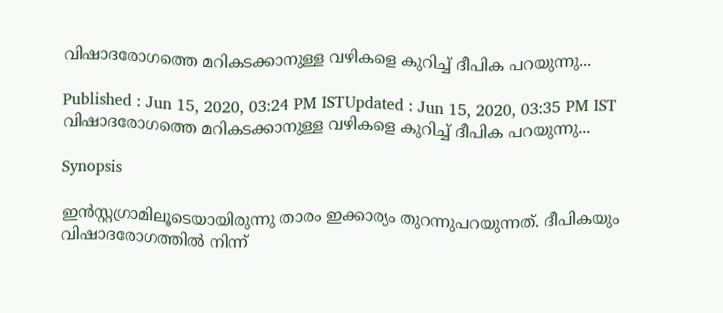വിഷാദരോഗത്തെ മറികടക്കാനുള്ള വഴികളെ കുറിച്ച് ദീപിക പറയുന്നു...

Published : Jun 15, 2020, 03:24 PM ISTUpdated : Jun 15, 2020, 03:35 PM IST
വിഷാദരോഗത്തെ മറികടക്കാനുള്ള വഴികളെ കുറിച്ച് ദീപിക പറയുന്നു...

Synopsis

ഇൻസ്റ്റഗ്രാമിലൂടെയായിരുന്നു താരം ഇക്കാര്യം തുറന്നുപറയുന്നത്. ദീപികയും വിഷാദരോഗത്തില്‍ നിന്ന്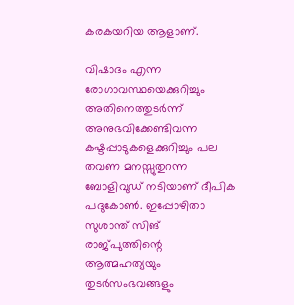കരകയറിയ ആളാണ്.

വിഷാദം എന്ന രോഗാവസ്ഥയെക്കുറിച്ചും അതിനെത്തുടര്‍ന്ന് അനുഭവിക്കേണ്ടിവന്ന കഷ്ടപ്പാടുകളെക്കുറിച്ചും പല തവണ മനസ്സുതുറന്ന ബോളിവുഡ് നടിയാണ് ദീപിക പദുകോണ്‍. ഇപ്പോഴിതാ സുശാന്ത് സിങ് രാജ്പുത്തിന്റെ ആത്മഹത്യയും തുടർസംഭവങ്ങളും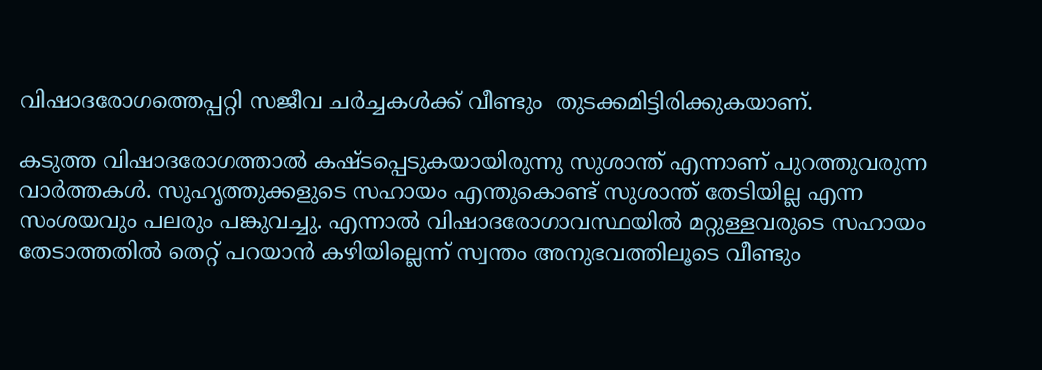വിഷാദരോഗത്തെപ്പറ്റി സജീവ ചർച്ചകൾക്ക് വീണ്ടും  തുടക്കമിട്ടിരിക്കുകയാണ്.

കടുത്ത വിഷാദരോഗത്താൽ കഷ്‌ടപ്പെടുകയായിരുന്നു സുശാന്ത് എന്നാണ് പുറത്തുവരുന്ന വാര്‍ത്തകള്‍. സുഹൃത്തുക്കളുടെ സഹായം എന്തുകൊണ്ട് സുശാന്ത് തേടിയില്ല എന്ന സംശയവും പലരും പങ്കുവച്ചു. എന്നാല്‍ വിഷാദരോഗാവസ്ഥയിൽ മറ്റുള്ളവരുടെ സഹായം തേടാത്തതിൽ തെറ്റ് പറയാൻ കഴിയില്ലെന്ന് സ്വന്തം അനുഭവത്തിലൂടെ വീണ്ടും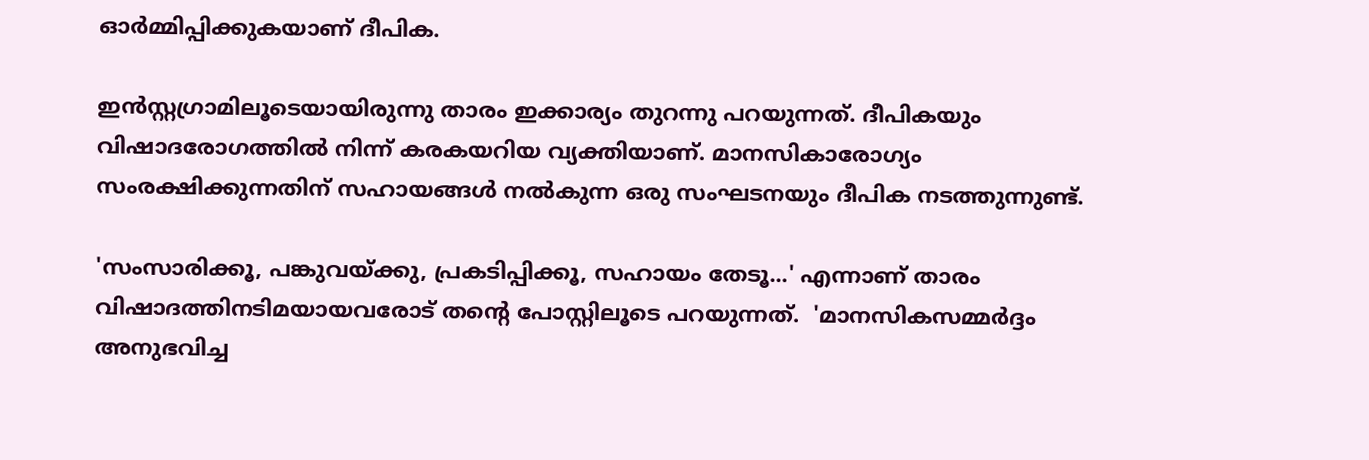ഓര്‍മ്മിപ്പിക്കുകയാണ് ദീപിക.

ഇൻസ്റ്റഗ്രാമിലൂടെയായിരുന്നു താരം ഇക്കാര്യം തുറന്നു പറയുന്നത്. ദീപികയും വിഷാദരോഗത്തില്‍ നിന്ന് കരകയറിയ വ്യക്തിയാണ്. മാനസികാരോഗ്യം സംരക്ഷിക്കുന്നതിന് സഹായങ്ങള്‍ നല്‍കുന്ന ഒരു സംഘടനയും ദീപിക നടത്തുന്നുണ്ട്.

'സംസാരിക്കൂ, പങ്കുവയ്ക്കു, പ്രകടിപ്പിക്കൂ, സഹായം തേടൂ...' എന്നാണ് താരം വിഷാദത്തിനടിമയായവരോട് തന്‍റെ പോസ്റ്റിലൂടെ പറയുന്നത്.  'മാനസികസമ്മര്‍ദ്ദം അനുഭവിച്ച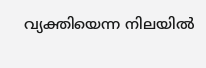വ്യക്തിയെന്ന നിലയില്‍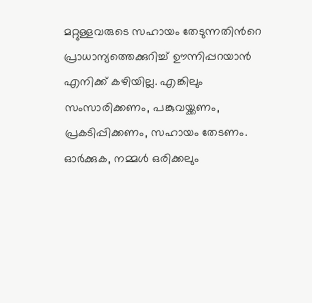മറ്റുള്ളവരുടെ സഹായം തേടുന്നതിന്‍റെ പ്രാധാന്യത്തെക്കുറിച്ച് ഊന്നിപ്പറയാൻ എനിക്ക് കഴിയില്ല. എങ്കിലും സംസാരിക്കണം, പങ്കുവയ്ക്കണം, പ്രകടിപ്പിക്കണം, സഹായം തേടണം. ഓര്‍ക്കുക, നമ്മള്‍ ഒരിക്കലും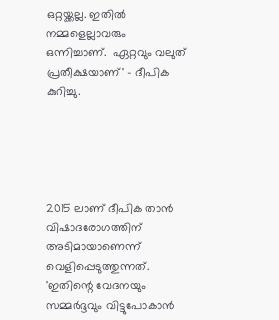ഒറ്റയ്ക്കല്ല. ഇതില്‍ നമ്മളെല്ലാവരും ഒന്നിച്ചാണ്.  ഏറ്റവും വലുത് പ്രതീക്ഷയാണ്' - ദീപിക കുറിച്ചു.





2015 ലാണ് ദീപിക താന്‍ വിഷാദരോഗത്തിന് അടിമായാണെന്ന് വെളിപ്പെടുത്തുന്നത്. 'ഇതിന്റെ വേദനയും സമ്മർദ്ദവും വിട്ടുപോകാൻ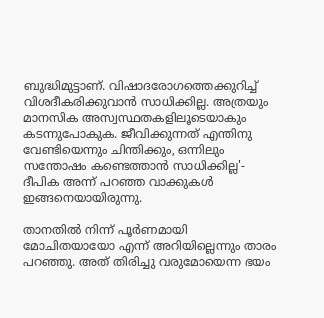ബുദ്ധിമുട്ടാണ്. വിഷാദരോഗത്തെക്കുറിച്ച് വിശദീകരിക്കുവാൻ സാധിക്കില്ല. അത്രയും മാനസിക അസ്വസ്ഥതകളിലൂടെയാകും കടന്നുപോകുക. ജീവിക്കുന്നത് എന്തിനു വേണ്ടിയെന്നും ചിന്തിക്കും, ഒന്നിലും സന്തോഷം കണ്ടെത്താൻ സാധിക്കില്ല'- ദീപിക അന്ന് പറഞ്ഞ വാക്കുകള്‍ ഇങ്ങനെയായിരുന്നു.

താനതില്‍ നിന്ന് പൂര്‍ണമായി മോചിതയായോ എന്ന് അറിയില്ലെന്നും താരം പറഞ്ഞു. അത് തിരിച്ചു വരുമോയെന്ന ഭയം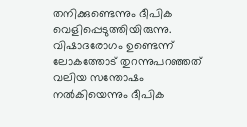തനിക്കുണ്ടെന്നും ദീപിക വെളിപ്പെടുത്തിയിരുന്നു. വിഷാദരോഗം ഉണ്ടെന്ന് ലോകത്തോട് തുറന്നുപറഞ്ഞത് വലിയ സന്തോഷം നല്‍കിയെന്നും ദീപിക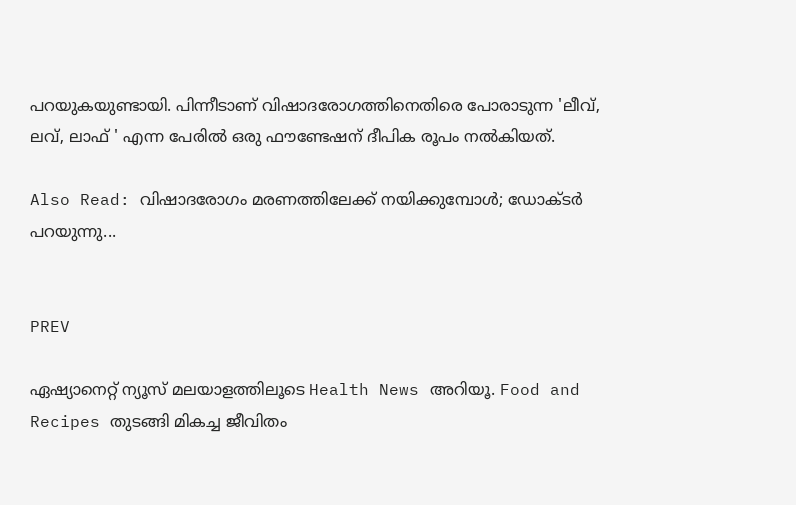പറയുകയുണ്ടായി. പിന്നീടാണ് വിഷാദരോഗത്തിനെതിരെ പോരാടുന്ന 'ലീവ്, ലവ്, ലാഫ് ' എന്ന പേരില്‍ ഒരു ഫൗണ്ടേഷന് ദീപിക രൂപം നല്‍കിയത്.

Also Read: വിഷാദരോഗം മരണത്തിലേക്ക് നയിക്കുമ്പോൾ; ഡോക്ടര്‍ പറയുന്നു...


PREV

ഏഷ്യാനെറ്റ് ന്യൂസ് മലയാളത്തിലൂടെ Health News അറിയൂ. Food and Recipes തുടങ്ങി മികച്ച ജീവിതം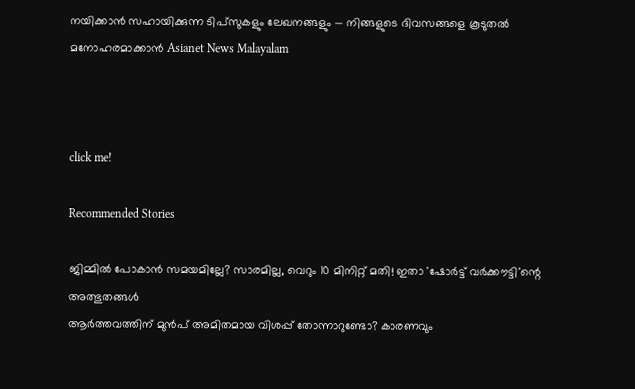നയിക്കാൻ സഹായിക്കുന്ന ടിപ്സുകളും ലേഖനങ്ങളും — നിങ്ങളുടെ ദിവസങ്ങളെ കൂടുതൽ മനോഹരമാക്കാൻ Asianet News Malayalam



click me!

Recommended Stories

ജിമ്മിൽ പോകാൻ സമയമില്ലേ? സാരമില്ല, വെറും 10 മിനിറ്റ് മതി! ഇതാ 'ഷോർട്ട് വർക്കൗട്ടി'ന്റെ അത്ഭുതങ്ങൾ
ആർത്തവത്തിന് മുൻപ് അമിതമായ വിശപ്പ് തോന്നാറുണ്ടോ? കാരണവും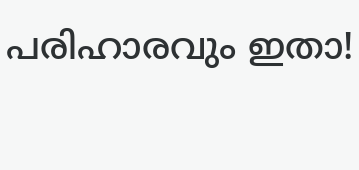പരിഹാരവും ഇതാ!